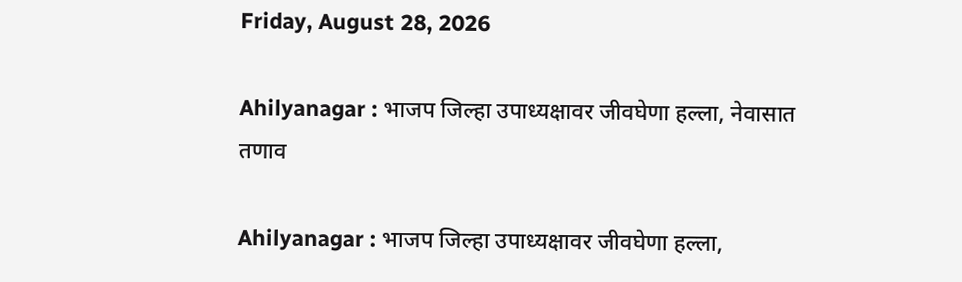Friday, August 28, 2026

Ahilyanagar : भाजप जिल्हा उपाध्यक्षावर जीवघेणा हल्ला, नेवासात तणाव

Ahilyanagar : भाजप जिल्हा उपाध्यक्षावर जीवघेणा हल्ला,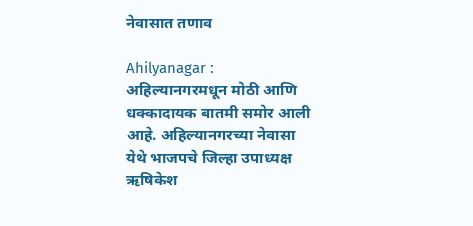नेवासात तणाव

Ahilyanagar : अहिल्यानगरमधून मोठी आणि धक्कादायक बातमी समोर आली आहे. अहिल्यानगरच्या नेवासा येथे भाजपचे जिल्हा उपाध्यक्ष ऋषिकेश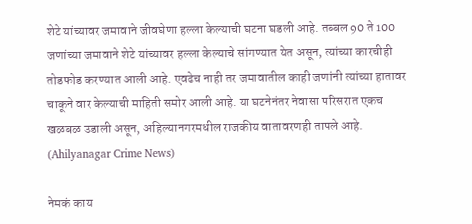शेटे यांच्यावर जमावाने जीवघेणा हल्ला केल्याची घटना घडली आहे. तब्बल 90 ते 100 जणांच्या जमावाने शेटे यांच्यावर हल्ला केल्याचे सांगण्यात येत असून, त्यांच्या कारचीही तोडफोड करण्यात आली आहे. एवढेच नाही तर जमावातील काही जणांनी त्यांच्या हातावर चाकूने वार केल्याची माहिती समोर आली आहे. या घटनेनंतर नेवासा परिसरात एकच खळबळ उडाली असून, अहिल्यानगरमधील राजकीय वातावरणही तापले आहे. (Ahilyanagar Crime News)

नेमकं काय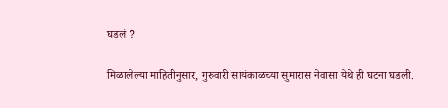घडलं ?

मिळालेल्या माहितीनुसार, गुरुवारी सायंकाळच्या सुमारास नेवासा येथे ही घटना घडली.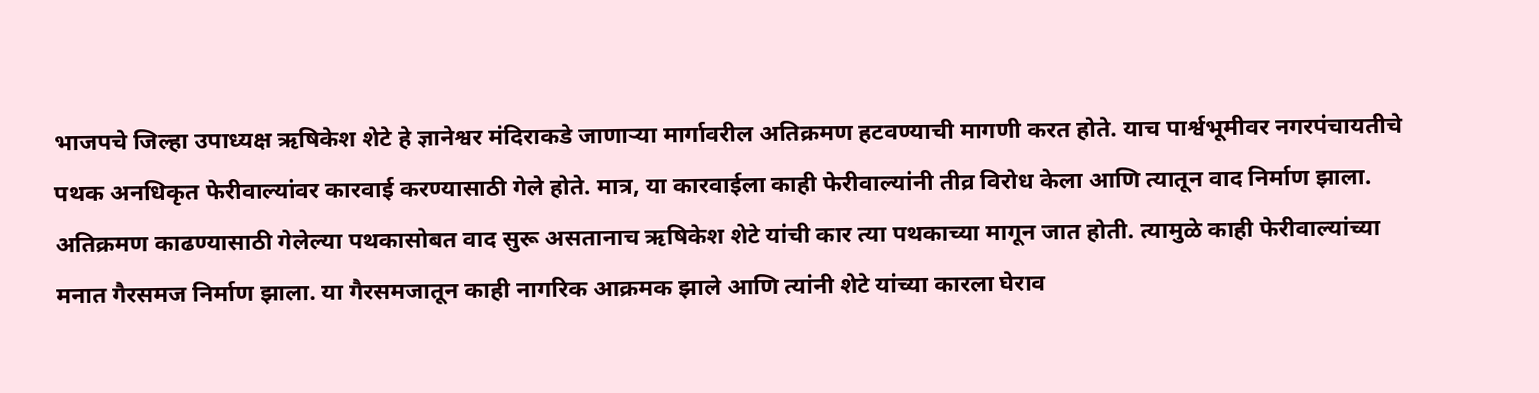भाजपचे जिल्हा उपाध्यक्ष ऋषिकेश शेटे हे ज्ञानेश्वर मंदिराकडे जाणाऱ्या मार्गावरील अतिक्रमण हटवण्याची मागणी करत होते. याच पार्श्वभूमीवर नगरपंचायतीचे पथक अनधिकृत फेरीवाल्यांवर कारवाई करण्यासाठी गेले होते. मात्र, या कारवाईला काही फेरीवाल्यांनी तीव्र विरोध केला आणि त्यातून वाद निर्माण झाला. अतिक्रमण काढण्यासाठी गेलेल्या पथकासोबत वाद सुरू असतानाच ऋषिकेश शेटे यांची कार त्या पथकाच्या मागून जात होती. त्यामुळे काही फेरीवाल्यांच्या मनात गैरसमज निर्माण झाला. या गैरसमजातून काही नागरिक आक्रमक झाले आणि त्यांनी शेटे यांच्या कारला घेराव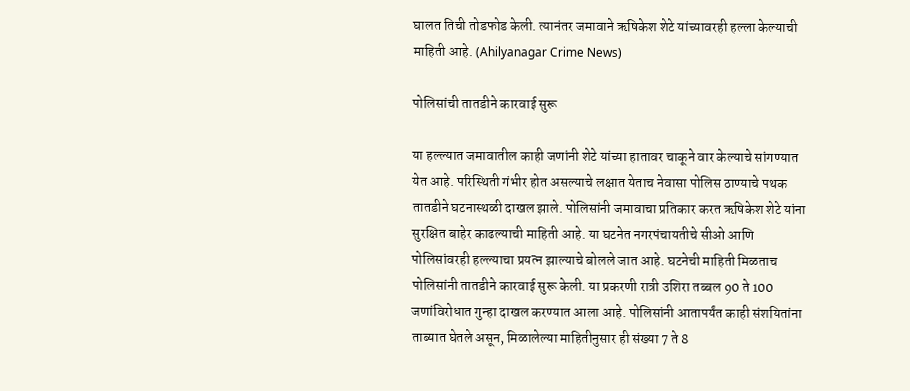घालत तिची तोडफोड केली. त्यानंतर जमावाने ऋषिकेश शेटे यांच्यावरही हल्ला केल्याची माहिती आहे. (Ahilyanagar Crime News)

पोलिसांची तातडीने कारवाई सुरू

या हल्ल्यात जमावातील काही जणांनी शेटे यांच्या हातावर चाकूने वार केल्याचे सांगण्यात येत आहे. परिस्थिती गंभीर होत असल्याचे लक्षात येताच नेवासा पोलिस ठाण्याचे पथक तातडीने घटनास्थळी दाखल झाले. पोलिसांनी जमावाचा प्रतिकार करत ऋषिकेश शेटे यांना सुरक्षित बाहेर काढल्याची माहिती आहे. या घटनेत नगरपंचायतीचे सीओ आणि पोलिसांवरही हल्ल्याचा प्रयत्न झाल्याचे बोलले जात आहे. घटनेची माहिती मिळताच पोलिसांनी तातडीने कारवाई सुरू केली. या प्रकरणी रात्री उशिरा तब्बल 90 ते 100 जणांविरोधात गुन्हा दाखल करण्यात आला आहे. पोलिसांनी आतापर्यंत काही संशयितांना ताब्यात घेतले असून, मिळालेल्या माहितीनुसार ही संख्या 7 ते 8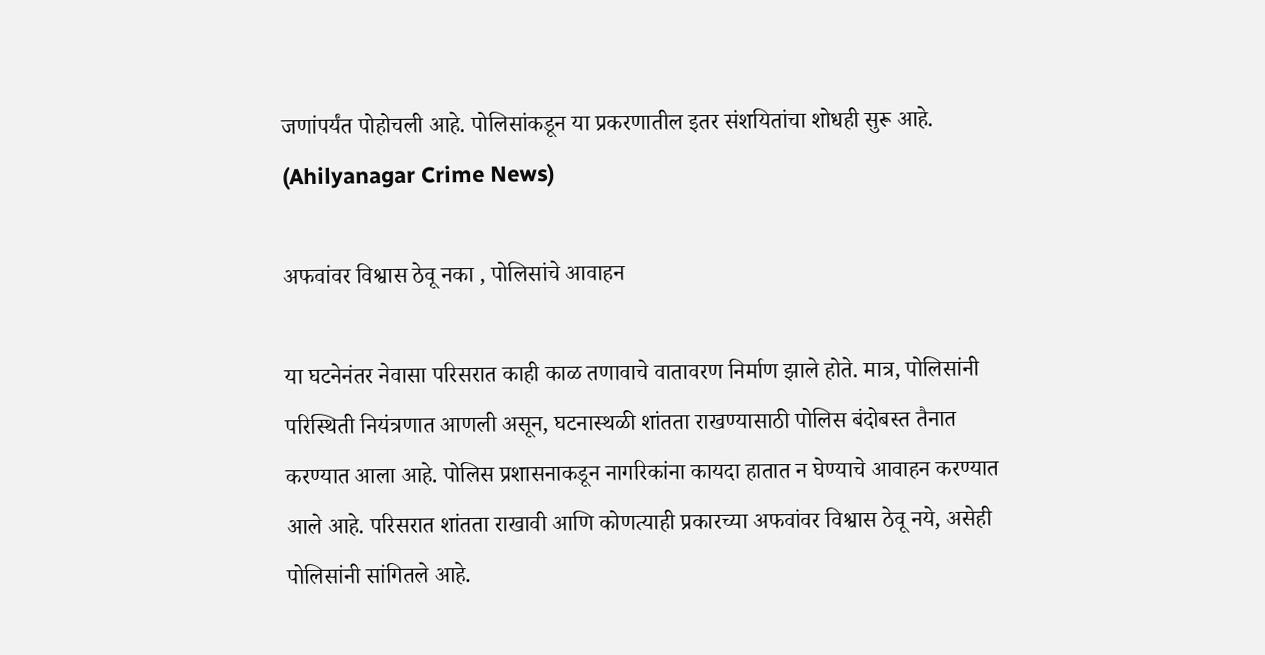जणांपर्यंत पोहोचली आहे. पोलिसांकडून या प्रकरणातील इतर संशयितांचा शोधही सुरू आहे. (Ahilyanagar Crime News)

अफवांवर विश्वास ठेवू नका , पोलिसांचे आवाहन

या घटनेनंतर नेवासा परिसरात काही काळ तणावाचे वातावरण निर्माण झाले होते. मात्र, पोलिसांनी परिस्थिती नियंत्रणात आणली असून, घटनास्थळी शांतता राखण्यासाठी पोलिस बंदोबस्त तैनात करण्यात आला आहे. पोलिस प्रशासनाकडून नागरिकांना कायदा हातात न घेण्याचे आवाहन करण्यात आले आहे. परिसरात शांतता राखावी आणि कोणत्याही प्रकारच्या अफवांवर विश्वास ठेवू नये, असेही पोलिसांनी सांगितले आहे.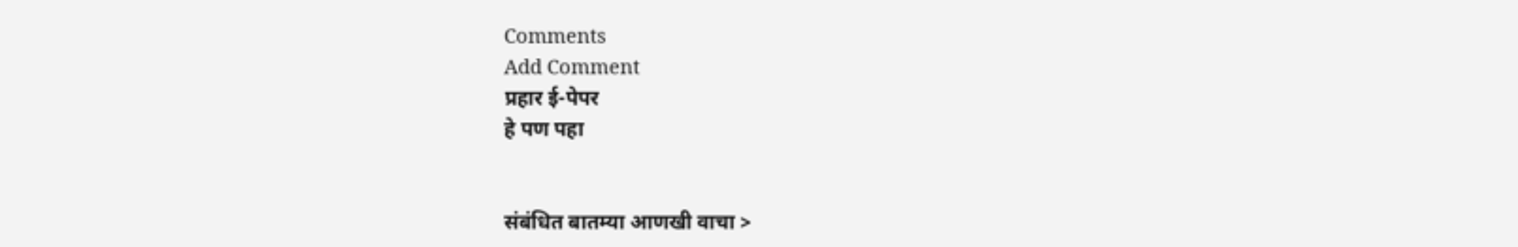Comments
Add Comment
प्रहार ई-पेपर
हे पण पहा


संबंधित बातम्या आणखी वाचा >